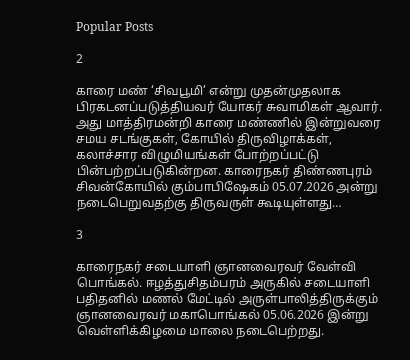Popular Posts

2

காரை மண் ‘சிவபூமி’ என்று முதன்முதலாக பிரகடனப்படுத்தியவர் யோகர் சுவாமிகள் ஆவார். அது மாத்திரமன்றி காரை மண்ணில் இன்றுவரை சமய சடங்குகள், கோயில் திருவிழாக்கள், கலாச்சார விழுமியங்கள் போற்றப்பட்டு பின்பற்றப்படுகின்றன. காரைநகர் திண்ணபுரம் சிவன்கோயில் கும்பாபிஷேகம் 05.07.2026 அன்று நடைபெறுவதற்கு திருவருள் கூடியுள்ளது…

3

காரைநகர் சடையாளி ஞானவைரவர் வேள்வி பொங்கல். ஈழத்துசிதம்பரம் அருகில் சடையாளி பதிதனில் மணல் மேட்டில் அருள்பாலித்திருக்கும் ஞானவைரவர் மகாபொங்கல் 05.06.2026 இன்று வெள்ளிக்கிழமை மாலை நடைபெற்றது.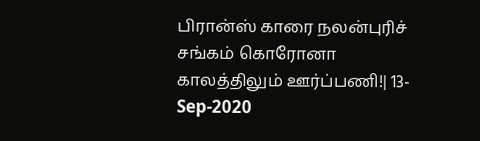பிரான்ஸ் காரை நலன்புரிச் சங்கம் கொரோனா காலத்திலும் ஊர்ப்பணி!| 13-Sep-2020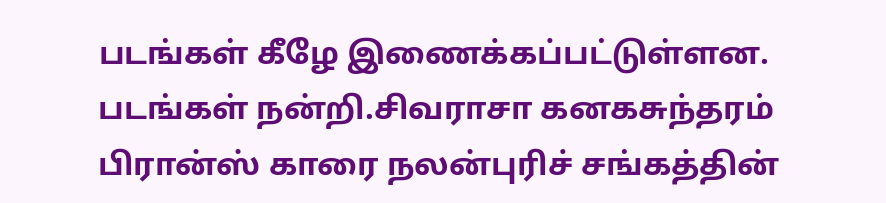படங்கள் கீழே இணைக்கப்பட்டுள்ளன. படங்கள் நன்றி.சிவராசா கனகசுந்தரம் பிரான்ஸ் காரை நலன்புரிச் சங்கத்தின்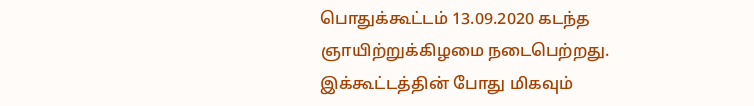பொதுக்கூட்டம் 13.09.2020 கடந்த ஞாயிற்றுக்கிழமை நடைபெற்றது. இக்கூட்டத்தின் போது மிகவும்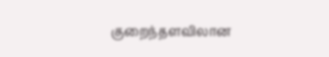குறைந்தளவிலான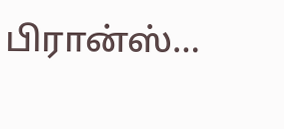பிரான்ஸ்…